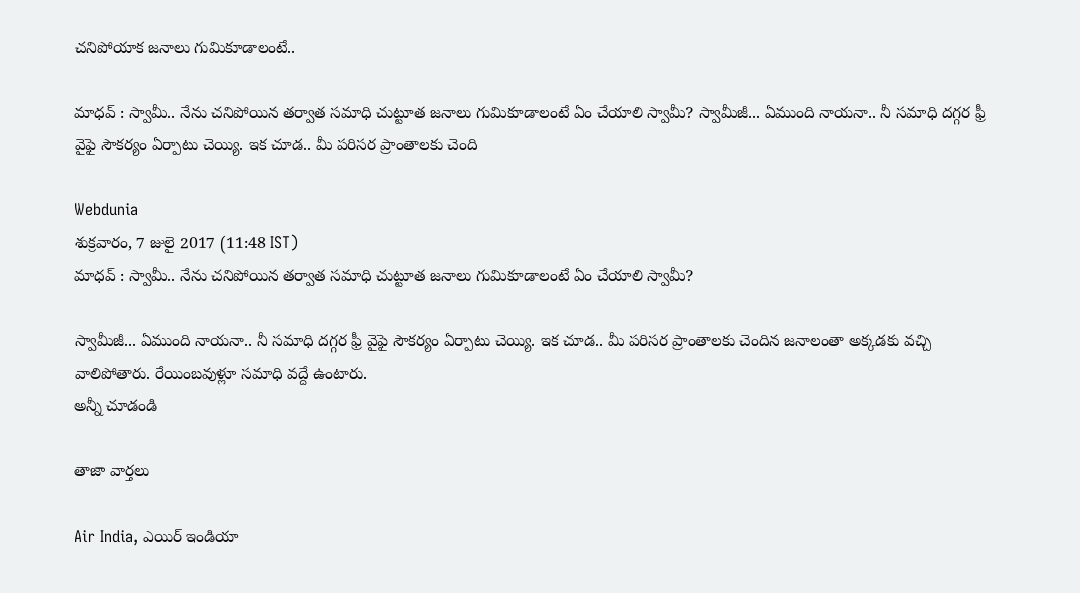చనిపోయాక జనాలు గుమికూడాలంటే..

మాధవ్ : స్వామీ.. నేను చనిపోయిన తర్వాత సమాధి చుట్టూత జనాలు గుమికూడాలంటే ఏం చేయాలి స్వామీ? స్వామీజీ... ఏముంది నాయనా.. నీ సమాధి దగ్గర ఫ్రీ వైఫై సౌకర్యం ఏర్పాటు చెయ్యి. ఇక చూడ.. మీ పరిసర ప్రాంతాలకు చెంది

Webdunia
శుక్రవారం, 7 జులై 2017 (11:48 IST)
మాధవ్ : స్వామీ.. నేను చనిపోయిన తర్వాత సమాధి చుట్టూత జనాలు గుమికూడాలంటే ఏం చేయాలి స్వామీ?

స్వామీజీ... ఏముంది నాయనా.. నీ సమాధి దగ్గర ఫ్రీ వైఫై సౌకర్యం ఏర్పాటు చెయ్యి. ఇక చూడ.. మీ పరిసర ప్రాంతాలకు చెందిన జనాలంతా అక్కడకు వచ్చి వాలిపోతారు. రేయింబవుళ్లూ సమాధి వద్దే ఉంటారు.
అన్నీ చూడండి

తాజా వార్తలు

Air India, ఎయిర్ ఇండియా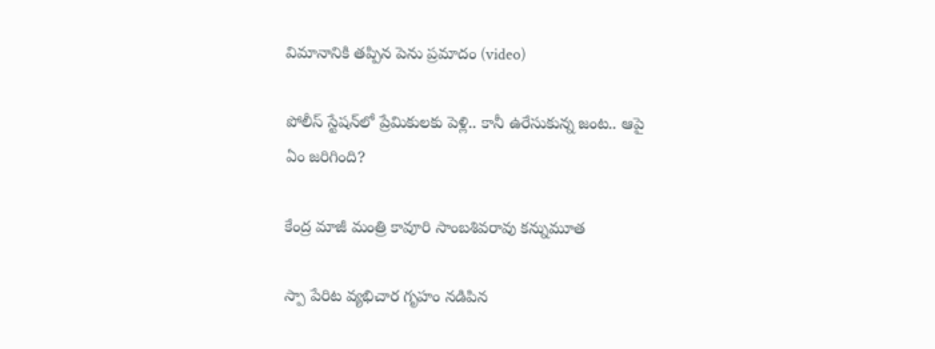విమానానికి తప్పిన పెను ప్రమాదం (video)

పోలీస్ స్టేషన్‌లో ప్రేమికులకు పెళ్లి.. కానీ ఉరేసుకున్న జంట.. ఆపై ఏం జరిగింది?

కేంద్ర మాజీ మంత్రి కావూరి సాంబశివరావు కన్నుమూత

స్పా పేరిట వ్యభిచార గృహం నడిపిన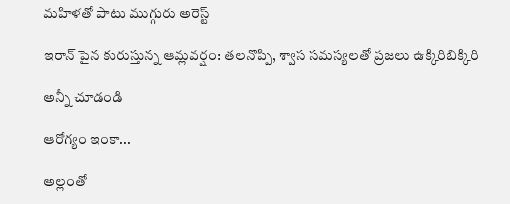మహిళతో పాటు ముగ్గురు అరెస్ట్

ఇరాన్ పైన కురుస్తున్న ఆమ్లవర్షం: తలనొప్పి, శ్వాస సమస్యలతో ప్రజలు ఉక్కిరిబిక్కిరి

అన్నీ చూడండి

ఆరోగ్యం ఇంకా...

అల్లంతో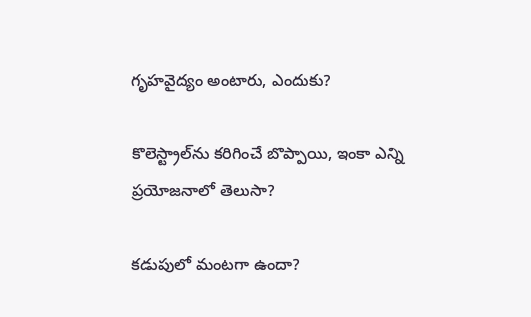గృహవైద్యం అంటారు, ఎందుకు?

కొలెస్ట్రాల్‌ను కరిగించే బొప్పాయి, ఇంకా ఎన్ని ప్రయోజనాలో తెలుసా?

కడుపులో మంటగా ఉందా?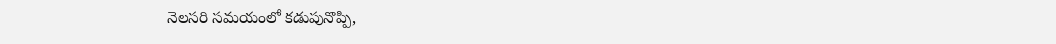నెలసరి సమయంలో కడుపునొప్పి,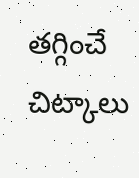తగ్గించే చిట్కాలు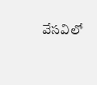వేసవిలో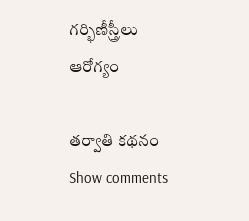గర్భిణీస్త్రీలు ఆరోగ్యం

తర్వాతి కథనం
Show comments